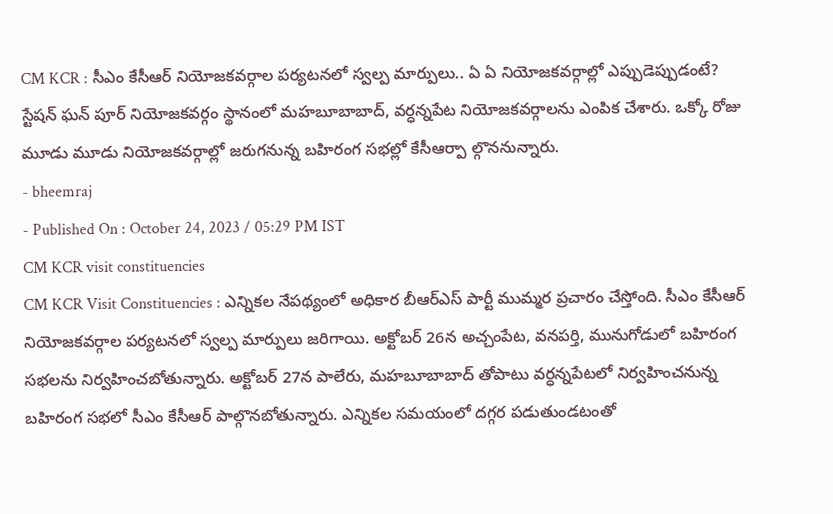CM KCR : సీఎం కేసీఆర్ నియోజకవర్గాల పర్యటనలో స్వల్ప మార్పులు.. ఏ ఏ నియోజకవర్గాల్లో ఎప్పుడెప్పుడంటే?
స్టేషన్ ఘన్ పూర్ నియోజకవర్గం స్థానంలో మహబూబాబాద్, వర్ధన్నపేట నియోజకవర్గాలను ఎంపిక చేశారు. ఒక్కో రోజు మూడు మూడు నియోజకవర్గాల్లో జరుగనున్న బహిరంగ సభల్లో కేసీఆర్పా ల్గొననున్నారు.
- bheemraj
- Published On : October 24, 2023 / 05:29 PM IST
CM KCR visit constituencies
CM KCR Visit Constituencies : ఎన్నికల నేపథ్యంలో అధికార బీఆర్ఎస్ పార్టీ ముమ్మర ప్రచారం చేస్తోంది. సీఎం కేసీఆర్ నియోజకవర్గాల పర్యటనలో స్వల్ప మార్పులు జరిగాయి. అక్టోబర్ 26న అచ్చంపేట, వనపర్తి, మునుగోడులో బహిరంగ సభలను నిర్వహించబోతున్నారు. అక్టోబర్ 27న పాలేరు, మహబూబాబాద్ తోపాటు వర్ధన్నపేటలో నిర్వహించనున్న బహిరంగ సభలో సీఎం కేసీఆర్ పాల్గొనబోతున్నారు. ఎన్నికల సమయంలో దగ్గర పడుతుండటంతో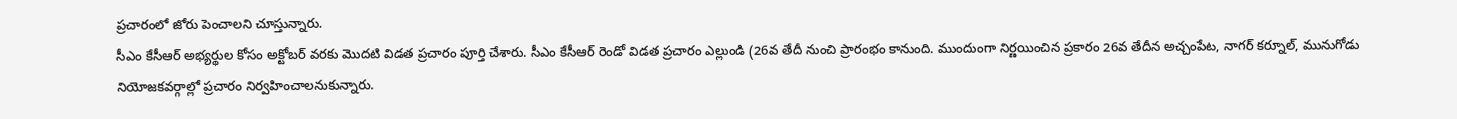ప్రచారంలో జోరు పెంచాలని చూస్తున్నారు.
సీఎం కేసీఆర్ అభ్యర్థుల కోసం అక్టోబర్ వరకు మొదటి విడత ప్రచారం పూర్తి చేశారు. సీఎం కేసీఆర్ రెండో విడత ప్రచారం ఎల్లుండి (26వ తేదీ నుంచి ప్రారంభం కానుంది. ముందుంగా నిర్ణయించిన ప్రకారం 26వ తేదీన అచ్చంపేట, నాగర్ కర్నూల్, మునుగోడు నియోజకవర్గాల్లో ప్రచారం నిర్వహించాలనుకున్నారు.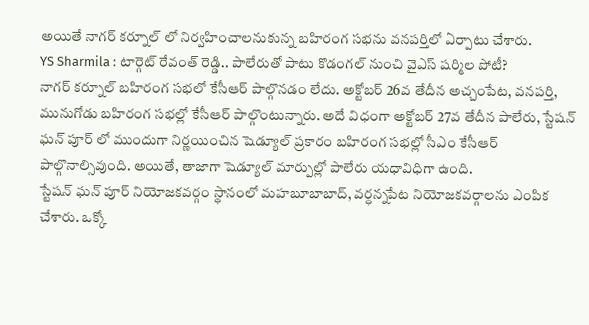అయితే నాగర్ కర్నూల్ లో నిర్వహించాలనుకున్న బహిరంగ సభను వనపర్తిలో ఏర్పాటు చేశారు.
YS Sharmila : టార్గెట్ రేవంత్ రెడ్డి.. పాలేరుతో పాటు కొడంగల్ నుంచి వైఎస్ షర్మిల పోటీ?
నాగర్ కర్నూల్ బహిరంగ సభలో కేసీఆర్ పాల్గొనడం లేదు. అక్టోబర్ 26వ తేదీన అచ్చంపేట, వనపర్తి, మునుగోడు బహిరంగ సభల్లో కేసీఆర్ పాల్గొంటున్నారు. అదే విధంగా అక్టోబర్ 27వ తేదీన పాలేరు, స్టేషన్ ఘన్ పూర్ లో ముందుగా నిర్ణయించిన షెడ్యూల్ ప్రకారం బహిరంగ సభల్లో సీఎం కేసీఆర్ పాల్గొనాల్సివుంది. అయితే, తాజాగా షెడ్యూల్ మార్పుల్లో పాలేరు యధావిధిగా ఉంది.
స్టేషన్ ఘన్ పూర్ నియోజకవర్గం స్థానంలో మహబూబాబాద్, వర్ధన్నపేట నియోజకవర్గాలను ఎంపిక చేశారు. ఒక్కో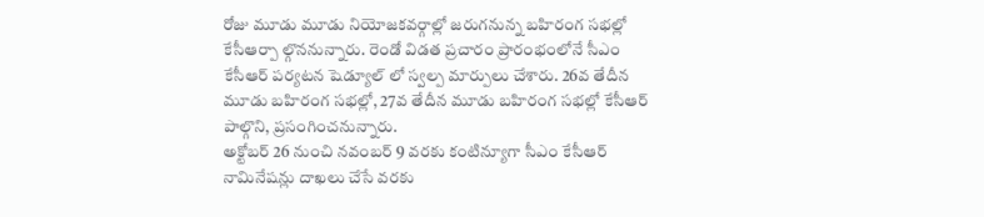రోజు మూడు మూడు నియోజకవర్గాల్లో జరుగనున్న బహిరంగ సభల్లో కేసీఆర్పా ల్గొననున్నారు. రెండో విడత ప్రచారం ప్రారంభంలోనే సీఎం కేసీఆర్ పర్యటన షెడ్యూల్ లో స్వల్ప మార్పులు చేశారు. 26వ తేదీన మూడు బహిరంగ సభల్లో, 27వ తేదీన మూడు బహిరంగ సభల్లో కేసీఆర్ పాల్గొని, ప్రసంగించనున్నారు.
అక్టోబర్ 26 నుంచి నవంబర్ 9 వరకు కంటిన్యూగా సీఎం కేసీఆర్ నామినేషన్లు దాఖలు చేసే వరకు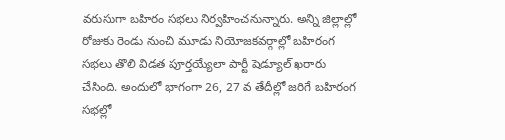వరుసుగా బహిరం సభలు నిర్వహించనున్నారు. అన్ని జిల్లాల్లో రోజుకు రెండు నుంచి మూడు నియోజకవర్గాల్లో బహిరంగ సభలు తొలి విడత పూర్తయ్యేలా పార్టీ షెడ్యూల్ ఖరారు చేసింది. అందులో భాగంగా 26, 27 వ తేదీల్లో జరిగే బహిరంగ సభల్లో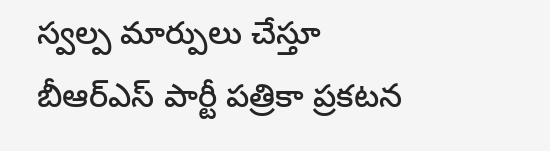స్వల్ప మార్పులు చేస్తూ బీఆర్ఎస్ పార్టీ పత్రికా ప్రకటన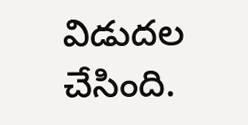విడుదల చేసింది.